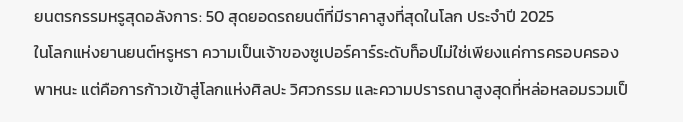ยนตรกรรมหรูสุดอลังการ: 50 สุดยอดรถยนต์ที่มีราคาสูงที่สุดในโลก ประจำปี 2025
ในโลกแห่งยานยนต์หรูหรา ความเป็นเจ้าของซูเปอร์คาร์ระดับท็อปไม่ใช่เพียงแค่การครอบครองพาหนะ แต่คือการก้าวเข้าสู่โลกแห่งศิลปะ วิศวกรรม และความปรารถนาสูงสุดที่หล่อหลอมรวมเป็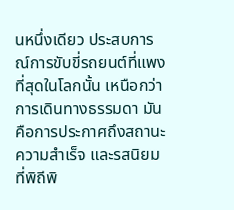นหนึ่งเดียว ประสบการณ์การขับขี่รถยนต์ที่แพงที่สุดในโลกนั้น เหนือกว่าการเดินทางธรรมดา มันคือการประกาศถึงสถานะ ความสำเร็จ และรสนิยมที่พิถีพิ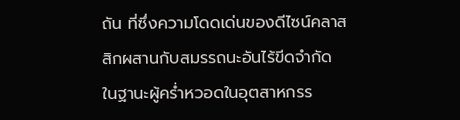ถัน ที่ซึ่งความโดดเด่นของดีไซน์คลาสสิกผสานกับสมรรถนะอันไร้ขีดจำกัด
ในฐานะผู้คร่ำหวอดในอุตสาหกรร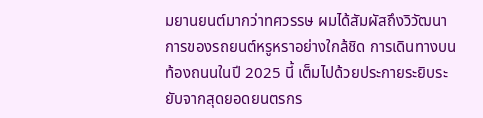มยานยนต์มากว่าทศวรรษ ผมได้สัมผัสถึงวิวัฒนาการของรถยนต์หรูหราอย่างใกล้ชิด การเดินทางบนท้องถนนในปี 2025 นี้ เต็มไปด้วยประกายระยิบระยับจากสุดยอดยนตรกร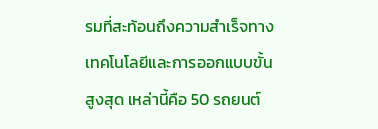รมที่สะท้อนถึงความสำเร็จทางเทคโนโลยีและการออกแบบขั้นสูงสุด เหล่านี้คือ 50 รถยนต์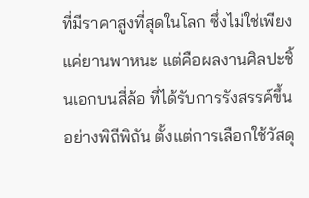ที่มีราคาสูงที่สุดในโลก ซึ่งไม่ใช่เพียงแค่ยานพาหนะ แต่คือผลงานศิลปะชิ้นเอกบนสี่ล้อ ที่ได้รับการรังสรรค์ขึ้นอย่างพิถีพิถัน ตั้งแต่การเลือกใช้วัสดุ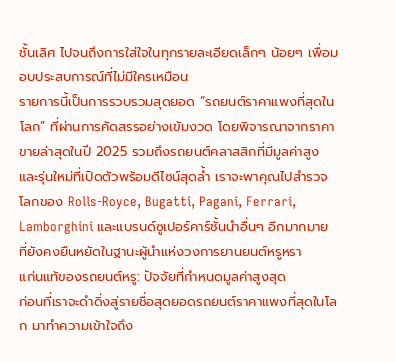ชั้นเลิศ ไปจนถึงการใส่ใจในทุกรายละเอียดเล็กๆ น้อยๆ เพื่อมอบประสบการณ์ที่ไม่มีใครเหมือน
รายการนี้เป็นการรวบรวมสุดยอด “รถยนต์ราคาแพงที่สุดในโลก” ที่ผ่านการคัดสรรอย่างเข้มงวด โดยพิจารณาจากราคาขายล่าสุดในปี 2025 รวมถึงรถยนต์คลาสสิกที่มีมูลค่าสูง และรุ่นใหม่ที่เปิดตัวพร้อมดีไซน์สุดล้ำ เราจะพาคุณไปสำรวจโลกของ Rolls-Royce, Bugatti, Pagani, Ferrari, Lamborghini และแบรนด์ซูเปอร์คาร์ชั้นนำอื่นๆ อีกมากมาย ที่ยังคงยืนหยัดในฐานะผู้นำแห่งวงการยานยนต์หรูหรา
แก่นแท้ของรถยนต์หรู: ปัจจัยที่กำหนดมูลค่าสูงสุด
ก่อนที่เราจะดำดิ่งสู่รายชื่อสุดยอดรถยนต์ราคาแพงที่สุดในโลก มาทำความเข้าใจถึง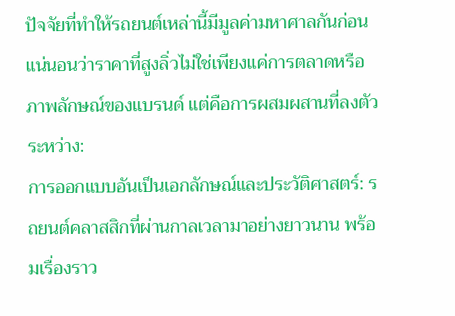ปัจจัยที่ทำให้รถยนต์เหล่านี้มีมูลค่ามหาศาลกันก่อน แน่นอนว่าราคาที่สูงลิ่วไม่ใช่เพียงแค่การตลาดหรือภาพลักษณ์ของแบรนด์ แต่คือการผสมผสานที่ลงตัวระหว่าง:
การออกแบบอันเป็นเอกลักษณ์และประวัติศาสตร์: รถยนต์คลาสสิกที่ผ่านกาลเวลามาอย่างยาวนาน พร้อมเรื่องราว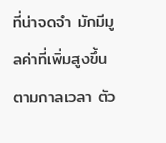ที่น่าจดจำ มักมีมูลค่าที่เพิ่มสูงขึ้นตามกาลเวลา ตัว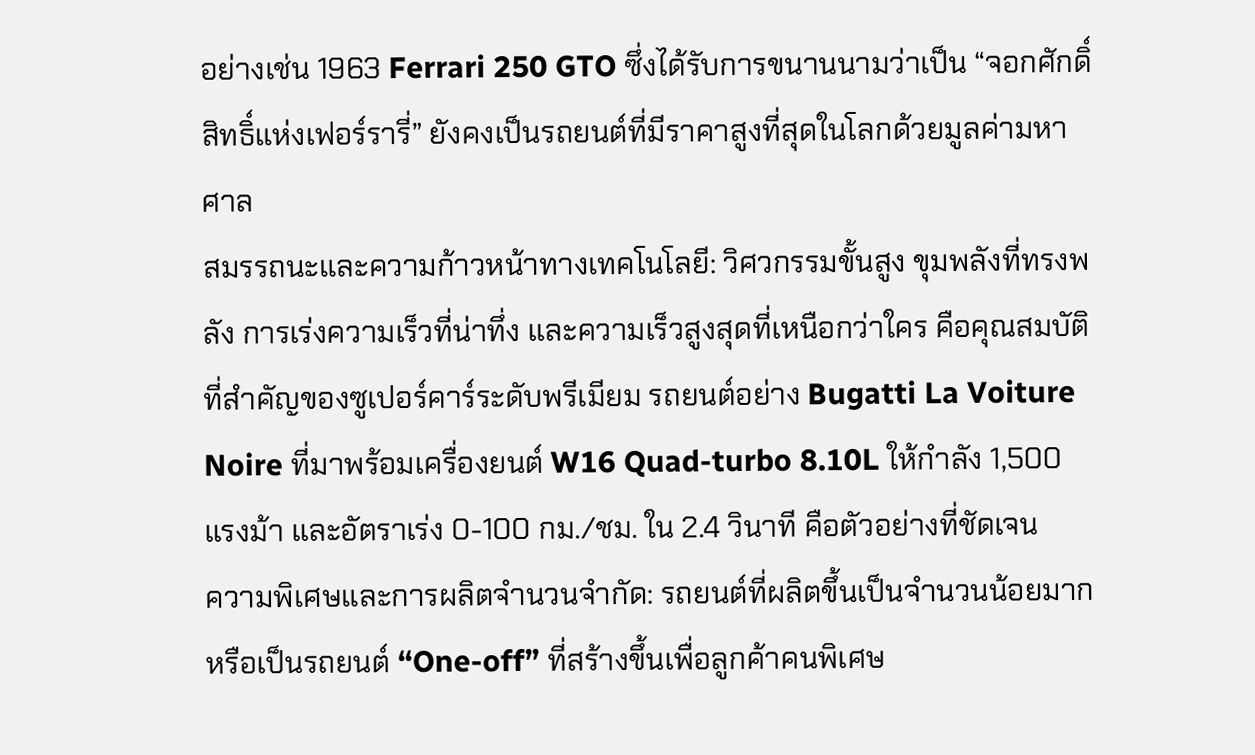อย่างเช่น 1963 Ferrari 250 GTO ซึ่งได้รับการขนานนามว่าเป็น “จอกศักดิ์สิทธิ์แห่งเฟอร์รารี่” ยังคงเป็นรถยนต์ที่มีราคาสูงที่สุดในโลกด้วยมูลค่ามหาศาล
สมรรถนะและความก้าวหน้าทางเทคโนโลยี: วิศวกรรมขั้นสูง ขุมพลังที่ทรงพลัง การเร่งความเร็วที่น่าทึ่ง และความเร็วสูงสุดที่เหนือกว่าใคร คือคุณสมบัติที่สำคัญของซูเปอร์คาร์ระดับพรีเมียม รถยนต์อย่าง Bugatti La Voiture Noire ที่มาพร้อมเครื่องยนต์ W16 Quad-turbo 8.10L ให้กำลัง 1,500 แรงม้า และอัตราเร่ง 0-100 กม./ชม. ใน 2.4 วินาที คือตัวอย่างที่ชัดเจน
ความพิเศษและการผลิตจำนวนจำกัด: รถยนต์ที่ผลิตขึ้นเป็นจำนวนน้อยมาก หรือเป็นรถยนต์ “One-off” ที่สร้างขึ้นเพื่อลูกค้าคนพิเศษ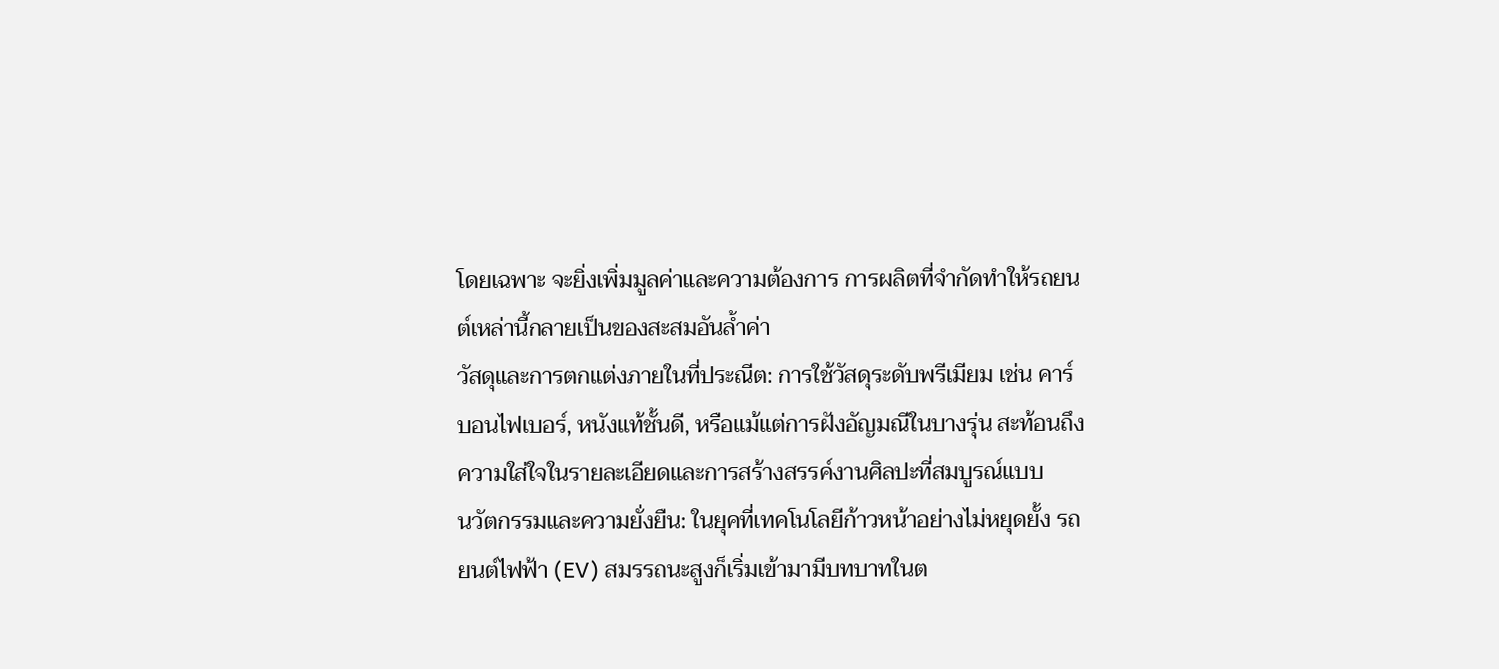โดยเฉพาะ จะยิ่งเพิ่มมูลค่าและความต้องการ การผลิตที่จำกัดทำให้รถยนต์เหล่านี้กลายเป็นของสะสมอันล้ำค่า
วัสดุและการตกแต่งภายในที่ประณีต: การใช้วัสดุระดับพรีเมียม เช่น คาร์บอนไฟเบอร์, หนังแท้ชั้นดี, หรือแม้แต่การฝังอัญมณีในบางรุ่น สะท้อนถึงความใส่ใจในรายละเอียดและการสร้างสรรค์งานศิลปะที่สมบูรณ์แบบ
นวัตกรรมและความยั่งยืน: ในยุคที่เทคโนโลยีก้าวหน้าอย่างไม่หยุดยั้ง รถยนต์ไฟฟ้า (EV) สมรรถนะสูงก็เริ่มเข้ามามีบทบาทในต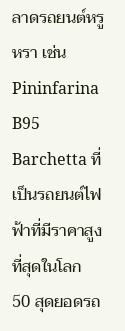ลาดรถยนต์หรูหรา เช่น Pininfarina B95 Barchetta ที่เป็นรถยนต์ไฟฟ้าที่มีราคาสูงที่สุดในโลก
50 สุดยอดรถ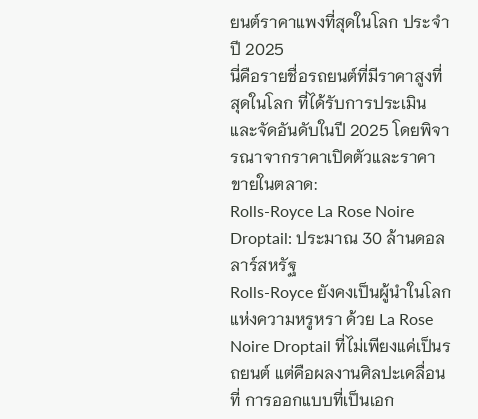ยนต์ราคาแพงที่สุดในโลก ประจำปี 2025
นี่คือรายชื่อรถยนต์ที่มีราคาสูงที่สุดในโลก ที่ได้รับการประเมินและจัดอันดับในปี 2025 โดยพิจารณาจากราคาเปิดตัวและราคาขายในตลาด:
Rolls-Royce La Rose Noire Droptail: ประมาณ 30 ล้านดอลลาร์สหรัฐ
Rolls-Royce ยังคงเป็นผู้นำในโลกแห่งความหรูหรา ด้วย La Rose Noire Droptail ที่ไม่เพียงแค่เป็นรถยนต์ แต่คือผลงานศิลปะเคลื่อนที่ การออกแบบที่เป็นเอก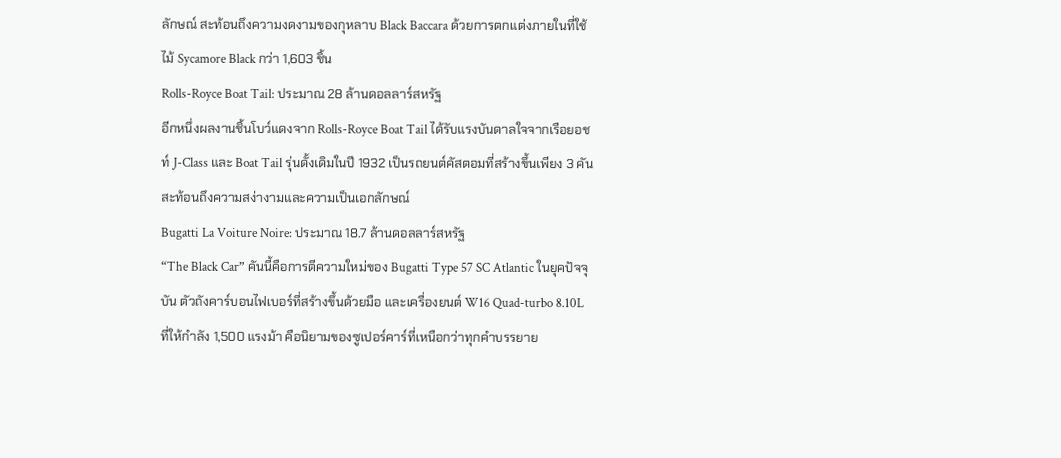ลักษณ์ สะท้อนถึงความงดงามของกุหลาบ Black Baccara ด้วยการตกแต่งภายในที่ใช้ไม้ Sycamore Black กว่า 1,603 ชิ้น
Rolls-Royce Boat Tail: ประมาณ 28 ล้านดอลลาร์สหรัฐ
อีกหนึ่งผลงานชิ้นโบว์แดงจาก Rolls-Royce Boat Tail ได้รับแรงบันดาลใจจากเรือยอชท์ J-Class และ Boat Tail รุ่นดั้งเดิมในปี 1932 เป็นรถยนต์คัสตอมที่สร้างขึ้นเพียง 3 คัน สะท้อนถึงความสง่างามและความเป็นเอกลักษณ์
Bugatti La Voiture Noire: ประมาณ 18.7 ล้านดอลลาร์สหรัฐ
“The Black Car” คันนี้คือการตีความใหม่ของ Bugatti Type 57 SC Atlantic ในยุคปัจจุบัน ตัวถังคาร์บอนไฟเบอร์ที่สร้างขึ้นด้วยมือ และเครื่องยนต์ W16 Quad-turbo 8.10L ที่ให้กำลัง 1,500 แรงม้า คือนิยามของซูเปอร์คาร์ที่เหนือกว่าทุกคำบรรยาย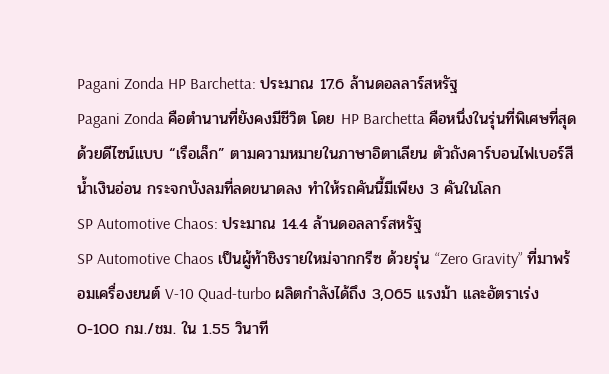Pagani Zonda HP Barchetta: ประมาณ 17.6 ล้านดอลลาร์สหรัฐ
Pagani Zonda คือตำนานที่ยังคงมีชีวิต โดย HP Barchetta คือหนึ่งในรุ่นที่พิเศษที่สุด ด้วยดีไซน์แบบ “เรือเล็ก” ตามความหมายในภาษาอิตาเลียน ตัวถังคาร์บอนไฟเบอร์สีน้ำเงินอ่อน กระจกบังลมที่ลดขนาดลง ทำให้รถคันนี้มีเพียง 3 คันในโลก
SP Automotive Chaos: ประมาณ 14.4 ล้านดอลลาร์สหรัฐ
SP Automotive Chaos เป็นผู้ท้าชิงรายใหม่จากกรีซ ด้วยรุ่น “Zero Gravity” ที่มาพร้อมเครื่องยนต์ V-10 Quad-turbo ผลิตกำลังได้ถึง 3,065 แรงม้า และอัตราเร่ง 0-100 กม./ชม. ใน 1.55 วินาที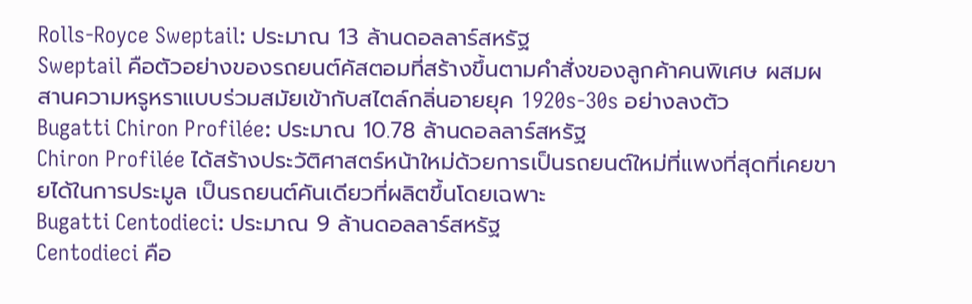Rolls-Royce Sweptail: ประมาณ 13 ล้านดอลลาร์สหรัฐ
Sweptail คือตัวอย่างของรถยนต์คัสตอมที่สร้างขึ้นตามคำสั่งของลูกค้าคนพิเศษ ผสมผสานความหรูหราแบบร่วมสมัยเข้ากับสไตล์กลิ่นอายยุค 1920s-30s อย่างลงตัว
Bugatti Chiron Profilée: ประมาณ 10.78 ล้านดอลลาร์สหรัฐ
Chiron Profilée ได้สร้างประวัติศาสตร์หน้าใหม่ด้วยการเป็นรถยนต์ใหม่ที่แพงที่สุดที่เคยขายได้ในการประมูล เป็นรถยนต์คันเดียวที่ผลิตขึ้นโดยเฉพาะ
Bugatti Centodieci: ประมาณ 9 ล้านดอลลาร์สหรัฐ
Centodieci คือ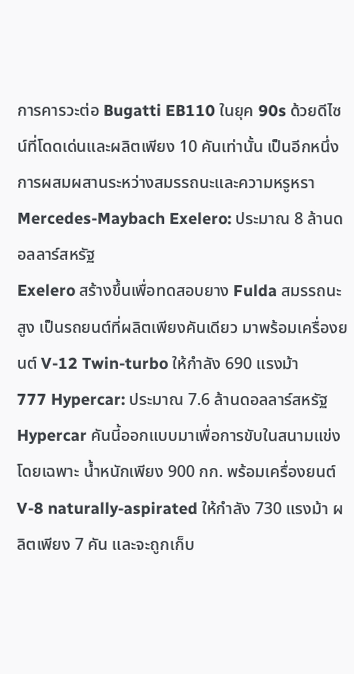การคารวะต่อ Bugatti EB110 ในยุค 90s ด้วยดีไซน์ที่โดดเด่นและผลิตเพียง 10 คันเท่านั้น เป็นอีกหนึ่งการผสมผสานระหว่างสมรรถนะและความหรูหรา
Mercedes-Maybach Exelero: ประมาณ 8 ล้านดอลลาร์สหรัฐ
Exelero สร้างขึ้นเพื่อทดสอบยาง Fulda สมรรถนะสูง เป็นรถยนต์ที่ผลิตเพียงคันเดียว มาพร้อมเครื่องยนต์ V-12 Twin-turbo ให้กำลัง 690 แรงม้า
777 Hypercar: ประมาณ 7.6 ล้านดอลลาร์สหรัฐ
Hypercar คันนี้ออกแบบมาเพื่อการขับในสนามแข่งโดยเฉพาะ น้ำหนักเพียง 900 กก. พร้อมเครื่องยนต์ V-8 naturally-aspirated ให้กำลัง 730 แรงม้า ผลิตเพียง 7 คัน และจะถูกเก็บ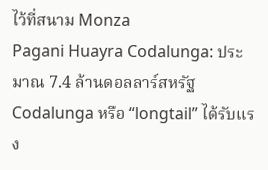ไว้ที่สนาม Monza
Pagani Huayra Codalunga: ประมาณ 7.4 ล้านดอลลาร์สหรัฐ
Codalunga หรือ “longtail” ได้รับแรง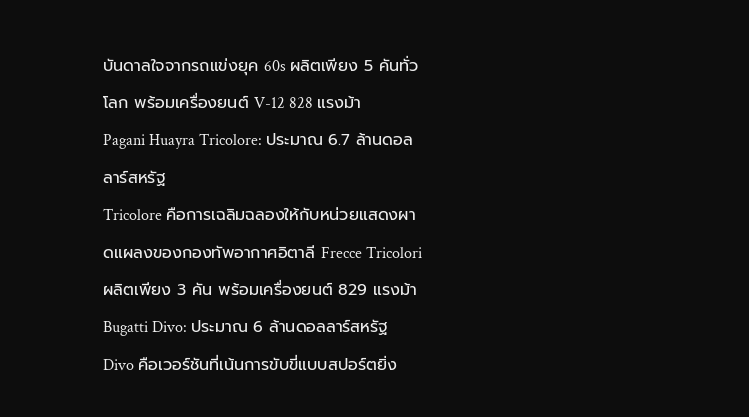บันดาลใจจากรถแข่งยุค 60s ผลิตเพียง 5 คันทั่วโลก พร้อมเครื่องยนต์ V-12 828 แรงม้า
Pagani Huayra Tricolore: ประมาณ 6.7 ล้านดอลลาร์สหรัฐ
Tricolore คือการเฉลิมฉลองให้กับหน่วยแสดงผาดแผลงของกองทัพอากาศอิตาลี Frecce Tricolori ผลิตเพียง 3 คัน พร้อมเครื่องยนต์ 829 แรงม้า
Bugatti Divo: ประมาณ 6 ล้านดอลลาร์สหรัฐ
Divo คือเวอร์ชันที่เน้นการขับขี่แบบสปอร์ตยิ่ง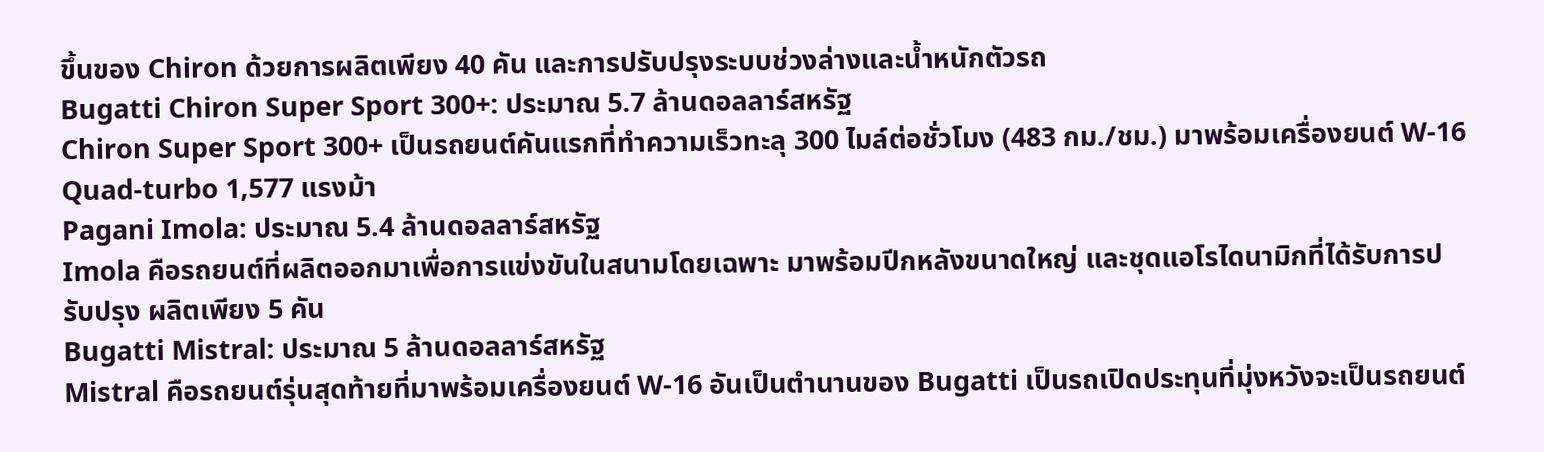ขึ้นของ Chiron ด้วยการผลิตเพียง 40 คัน และการปรับปรุงระบบช่วงล่างและน้ำหนักตัวรถ
Bugatti Chiron Super Sport 300+: ประมาณ 5.7 ล้านดอลลาร์สหรัฐ
Chiron Super Sport 300+ เป็นรถยนต์คันแรกที่ทำความเร็วทะลุ 300 ไมล์ต่อชั่วโมง (483 กม./ชม.) มาพร้อมเครื่องยนต์ W-16 Quad-turbo 1,577 แรงม้า
Pagani Imola: ประมาณ 5.4 ล้านดอลลาร์สหรัฐ
Imola คือรถยนต์ที่ผลิตออกมาเพื่อการแข่งขันในสนามโดยเฉพาะ มาพร้อมปีกหลังขนาดใหญ่ และชุดแอโรไดนามิกที่ได้รับการปรับปรุง ผลิตเพียง 5 คัน
Bugatti Mistral: ประมาณ 5 ล้านดอลลาร์สหรัฐ
Mistral คือรถยนต์รุ่นสุดท้ายที่มาพร้อมเครื่องยนต์ W-16 อันเป็นตำนานของ Bugatti เป็นรถเปิดประทุนที่มุ่งหวังจะเป็นรถยนต์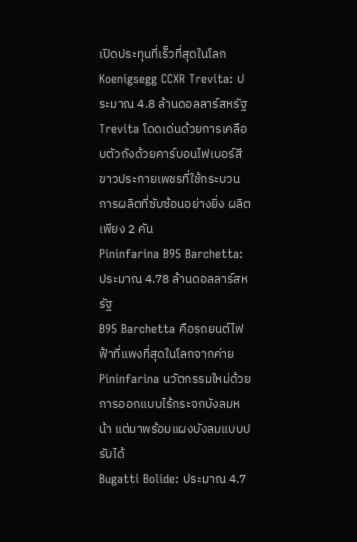เปิดประทุนที่เร็วที่สุดในโลก
Koenigsegg CCXR Trevita: ประมาณ 4.8 ล้านดอลลาร์สหรัฐ
Trevita โดดเด่นด้วยการเคลือบตัวถังด้วยคาร์บอนไฟเบอร์สีขาวประกายเพชรที่ใช้กระบวนการผลิตที่ซับซ้อนอย่างยิ่ง ผลิตเพียง 2 คัน
Pininfarina B95 Barchetta: ประมาณ 4.78 ล้านดอลลาร์สหรัฐ
B95 Barchetta คือรถยนต์ไฟฟ้าที่แพงที่สุดในโลกจากค่าย Pininfarina นวัตกรรมใหม่ด้วยการออกแบบไร้กระจกบังลมหน้า แต่มาพร้อมแผงบังลมแบบปรับได้
Bugatti Bolide: ประมาณ 4.7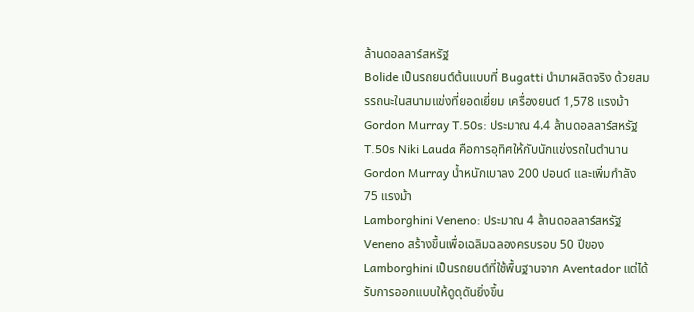ล้านดอลลาร์สหรัฐ
Bolide เป็นรถยนต์ต้นแบบที่ Bugatti นำมาผลิตจริง ด้วยสมรรถนะในสนามแข่งที่ยอดเยี่ยม เครื่องยนต์ 1,578 แรงม้า
Gordon Murray T.50s: ประมาณ 4.4 ล้านดอลลาร์สหรัฐ
T.50s Niki Lauda คือการอุทิศให้กับนักแข่งรถในตำนาน Gordon Murray น้ำหนักเบาลง 200 ปอนด์ และเพิ่มกำลัง 75 แรงม้า
Lamborghini Veneno: ประมาณ 4 ล้านดอลลาร์สหรัฐ
Veneno สร้างขึ้นเพื่อเฉลิมฉลองครบรอบ 50 ปีของ Lamborghini เป็นรถยนต์ที่ใช้พื้นฐานจาก Aventador แต่ได้รับการออกแบบให้ดูดุดันยิ่งขึ้น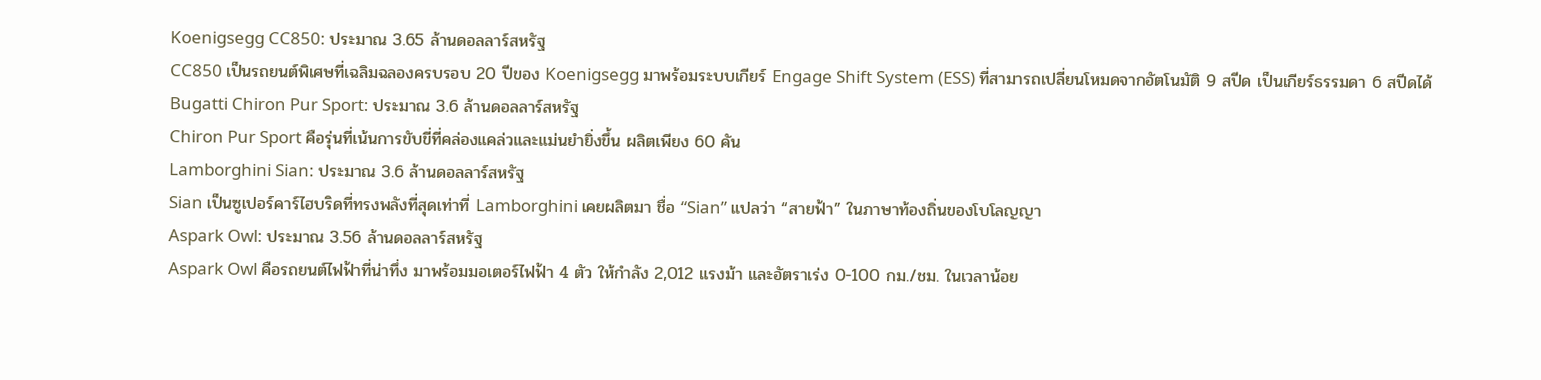Koenigsegg CC850: ประมาณ 3.65 ล้านดอลลาร์สหรัฐ
CC850 เป็นรถยนต์พิเศษที่เฉลิมฉลองครบรอบ 20 ปีของ Koenigsegg มาพร้อมระบบเกียร์ Engage Shift System (ESS) ที่สามารถเปลี่ยนโหมดจากอัตโนมัติ 9 สปีด เป็นเกียร์ธรรมดา 6 สปีดได้
Bugatti Chiron Pur Sport: ประมาณ 3.6 ล้านดอลลาร์สหรัฐ
Chiron Pur Sport คือรุ่นที่เน้นการขับขี่ที่คล่องแคล่วและแม่นยำยิ่งขึ้น ผลิตเพียง 60 คัน
Lamborghini Sian: ประมาณ 3.6 ล้านดอลลาร์สหรัฐ
Sian เป็นซูเปอร์คาร์ไฮบริดที่ทรงพลังที่สุดเท่าที่ Lamborghini เคยผลิตมา ชื่อ “Sian” แปลว่า “สายฟ้า” ในภาษาท้องถิ่นของโบโลญญา
Aspark Owl: ประมาณ 3.56 ล้านดอลลาร์สหรัฐ
Aspark Owl คือรถยนต์ไฟฟ้าที่น่าทึ่ง มาพร้อมมอเตอร์ไฟฟ้า 4 ตัว ให้กำลัง 2,012 แรงม้า และอัตราเร่ง 0-100 กม./ชม. ในเวลาน้อย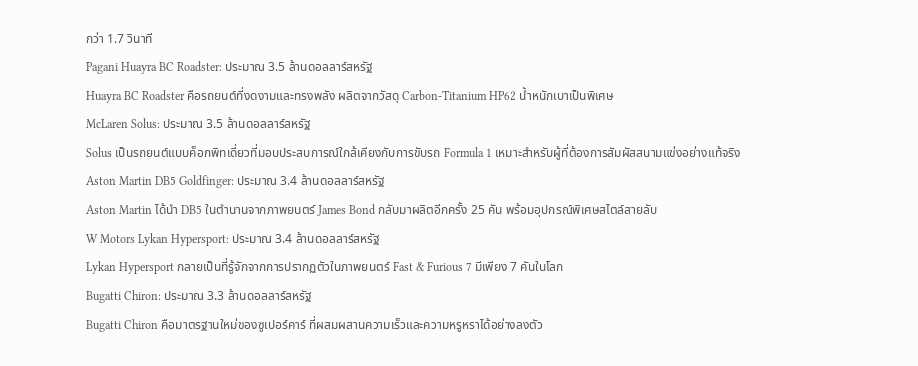กว่า 1.7 วินาที
Pagani Huayra BC Roadster: ประมาณ 3.5 ล้านดอลลาร์สหรัฐ
Huayra BC Roadster คือรถยนต์ที่งดงามและทรงพลัง ผลิตจากวัสดุ Carbon-Titanium HP62 น้ำหนักเบาเป็นพิเศษ
McLaren Solus: ประมาณ 3.5 ล้านดอลลาร์สหรัฐ
Solus เป็นรถยนต์แบบค็อกพิทเดี่ยวที่มอบประสบการณ์ใกล้เคียงกับการขับรถ Formula 1 เหมาะสำหรับผู้ที่ต้องการสัมผัสสนามแข่งอย่างแท้จริง
Aston Martin DB5 Goldfinger: ประมาณ 3.4 ล้านดอลลาร์สหรัฐ
Aston Martin ได้นำ DB5 ในตำนานจากภาพยนตร์ James Bond กลับมาผลิตอีกครั้ง 25 คัน พร้อมอุปกรณ์พิเศษสไตล์สายลับ
W Motors Lykan Hypersport: ประมาณ 3.4 ล้านดอลลาร์สหรัฐ
Lykan Hypersport กลายเป็นที่รู้จักจากการปรากฏตัวในภาพยนตร์ Fast & Furious 7 มีเพียง 7 คันในโลก
Bugatti Chiron: ประมาณ 3.3 ล้านดอลลาร์สหรัฐ
Bugatti Chiron คือมาตรฐานใหม่ของซูเปอร์คาร์ ที่ผสมผสานความเร็วและความหรูหราได้อย่างลงตัว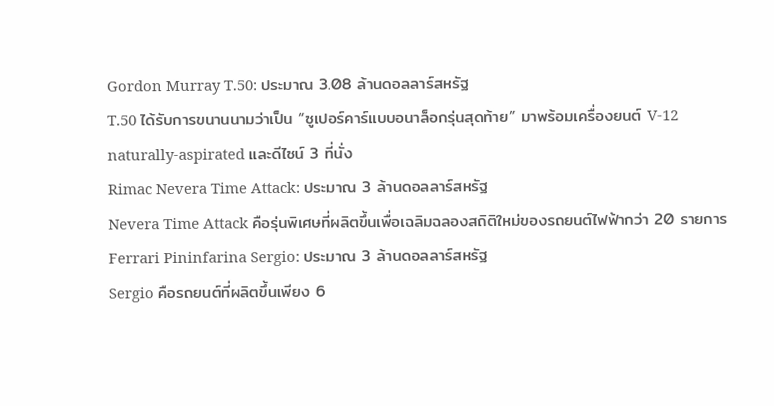Gordon Murray T.50: ประมาณ 3.08 ล้านดอลลาร์สหรัฐ
T.50 ได้รับการขนานนามว่าเป็น “ซูเปอร์คาร์แบบอนาล็อกรุ่นสุดท้าย” มาพร้อมเครื่องยนต์ V-12 naturally-aspirated และดีไซน์ 3 ที่นั่ง
Rimac Nevera Time Attack: ประมาณ 3 ล้านดอลลาร์สหรัฐ
Nevera Time Attack คือรุ่นพิเศษที่ผลิตขึ้นเพื่อเฉลิมฉลองสถิติใหม่ของรถยนต์ไฟฟ้ากว่า 20 รายการ
Ferrari Pininfarina Sergio: ประมาณ 3 ล้านดอลลาร์สหรัฐ
Sergio คือรถยนต์ที่ผลิตขึ้นเพียง 6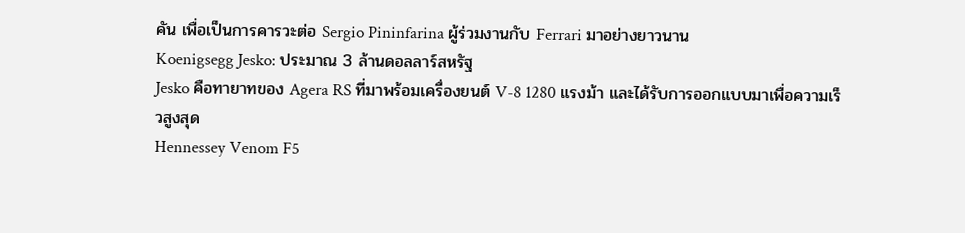คัน เพื่อเป็นการคารวะต่อ Sergio Pininfarina ผู้ร่วมงานกับ Ferrari มาอย่างยาวนาน
Koenigsegg Jesko: ประมาณ 3 ล้านดอลลาร์สหรัฐ
Jesko คือทายาทของ Agera RS ที่มาพร้อมเครื่องยนต์ V-8 1280 แรงม้า และได้รับการออกแบบมาเพื่อความเร็วสูงสุด
Hennessey Venom F5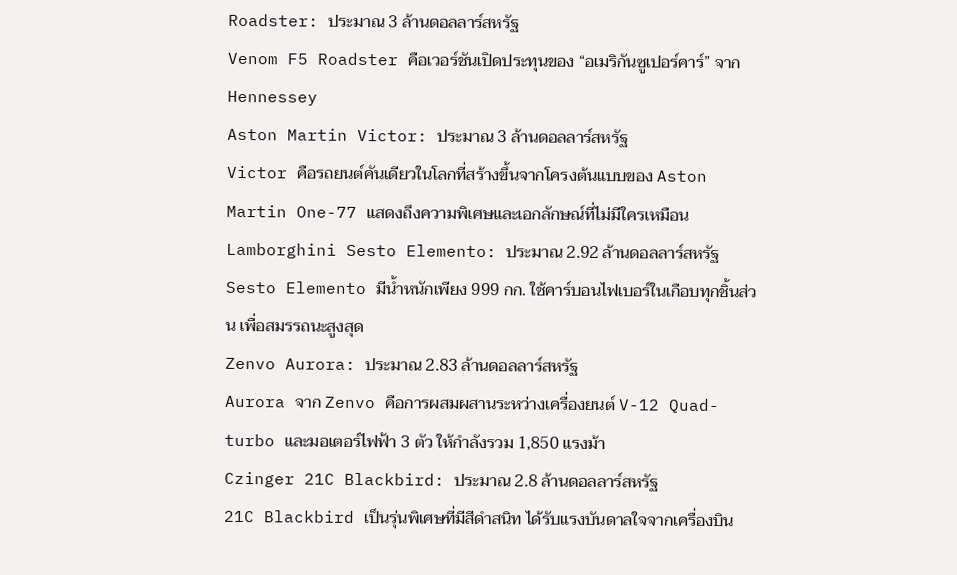Roadster: ประมาณ 3 ล้านดอลลาร์สหรัฐ
Venom F5 Roadster คือเวอร์ชันเปิดประทุนของ “อเมริกันซูเปอร์คาร์” จาก Hennessey
Aston Martin Victor: ประมาณ 3 ล้านดอลลาร์สหรัฐ
Victor คือรถยนต์คันเดียวในโลกที่สร้างขึ้นจากโครงต้นแบบของ Aston Martin One-77 แสดงถึงความพิเศษและเอกลักษณ์ที่ไม่มีใครเหมือน
Lamborghini Sesto Elemento: ประมาณ 2.92 ล้านดอลลาร์สหรัฐ
Sesto Elemento มีน้ำหนักเพียง 999 กก. ใช้คาร์บอนไฟเบอร์ในเกือบทุกชิ้นส่วน เพื่อสมรรถนะสูงสุด
Zenvo Aurora: ประมาณ 2.83 ล้านดอลลาร์สหรัฐ
Aurora จาก Zenvo คือการผสมผสานระหว่างเครื่องยนต์ V-12 Quad-turbo และมอเตอร์ไฟฟ้า 3 ตัว ให้กำลังรวม 1,850 แรงม้า
Czinger 21C Blackbird: ประมาณ 2.8 ล้านดอลลาร์สหรัฐ
21C Blackbird เป็นรุ่นพิเศษที่มีสีดำสนิท ได้รับแรงบันดาลใจจากเครื่องบิน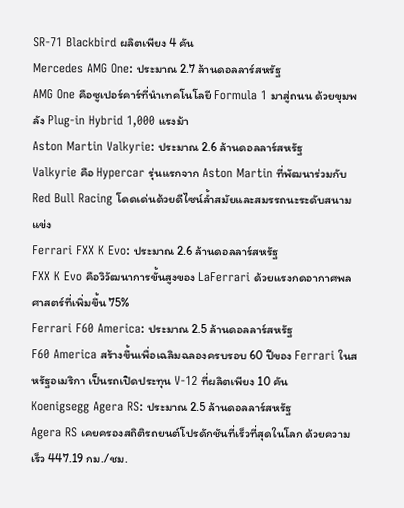SR-71 Blackbird ผลิตเพียง 4 คัน
Mercedes AMG One: ประมาณ 2.7 ล้านดอลลาร์สหรัฐ
AMG One คือซูเปอร์คาร์ที่นำเทคโนโลยี Formula 1 มาสู่ถนน ด้วยขุมพลัง Plug-in Hybrid 1,000 แรงม้า
Aston Martin Valkyrie: ประมาณ 2.6 ล้านดอลลาร์สหรัฐ
Valkyrie คือ Hypercar รุ่นแรกจาก Aston Martin ที่พัฒนาร่วมกับ Red Bull Racing โดดเด่นด้วยดีไซน์ล้ำสมัยและสมรรถนะระดับสนามแข่ง
Ferrari FXX K Evo: ประมาณ 2.6 ล้านดอลลาร์สหรัฐ
FXX K Evo คือวิวัฒนาการขั้นสูงของ LaFerrari ด้วยแรงกดอากาศพลศาสตร์ที่เพิ่มขึ้น 75%
Ferrari F60 America: ประมาณ 2.5 ล้านดอลลาร์สหรัฐ
F60 America สร้างขึ้นเพื่อเฉลิมฉลองครบรอบ 60 ปีของ Ferrari ในสหรัฐอเมริกา เป็นรถเปิดประทุน V-12 ที่ผลิตเพียง 10 คัน
Koenigsegg Agera RS: ประมาณ 2.5 ล้านดอลลาร์สหรัฐ
Agera RS เคยครองสถิติรถยนต์โปรดักชันที่เร็วที่สุดในโลก ด้วยความเร็ว 447.19 กม./ชม.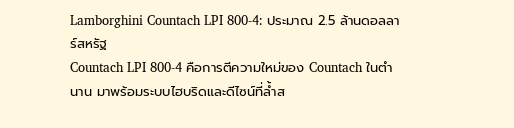Lamborghini Countach LPI 800-4: ประมาณ 2.5 ล้านดอลลาร์สหรัฐ
Countach LPI 800-4 คือการตีความใหม่ของ Countach ในตำนาน มาพร้อมระบบไฮบริดและดีไซน์ที่ล้ำส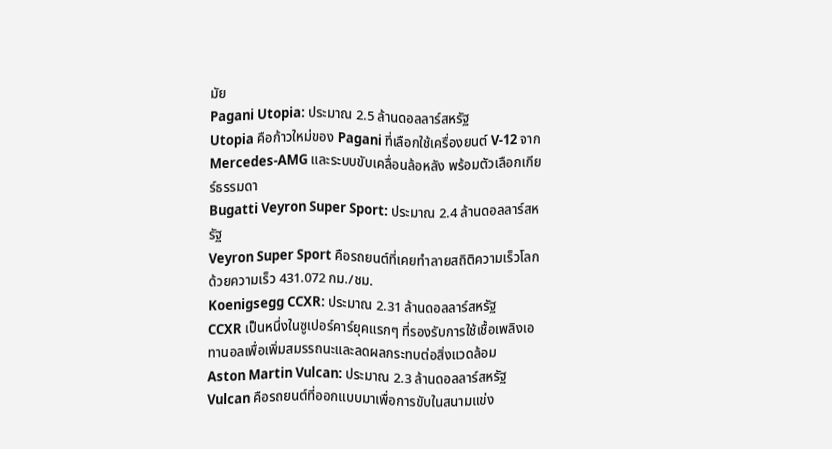มัย
Pagani Utopia: ประมาณ 2.5 ล้านดอลลาร์สหรัฐ
Utopia คือก้าวใหม่ของ Pagani ที่เลือกใช้เครื่องยนต์ V-12 จาก Mercedes-AMG และระบบขับเคลื่อนล้อหลัง พร้อมตัวเลือกเกียร์ธรรมดา
Bugatti Veyron Super Sport: ประมาณ 2.4 ล้านดอลลาร์สหรัฐ
Veyron Super Sport คือรถยนต์ที่เคยทำลายสถิติความเร็วโลก ด้วยความเร็ว 431.072 กม./ชม.
Koenigsegg CCXR: ประมาณ 2.31 ล้านดอลลาร์สหรัฐ
CCXR เป็นหนึ่งในซูเปอร์คาร์ยุคแรกๆ ที่รองรับการใช้เชื้อเพลิงเอทานอลเพื่อเพิ่มสมรรถนะและลดผลกระทบต่อสิ่งแวดล้อม
Aston Martin Vulcan: ประมาณ 2.3 ล้านดอลลาร์สหรัฐ
Vulcan คือรถยนต์ที่ออกแบบมาเพื่อการขับในสนามแข่ง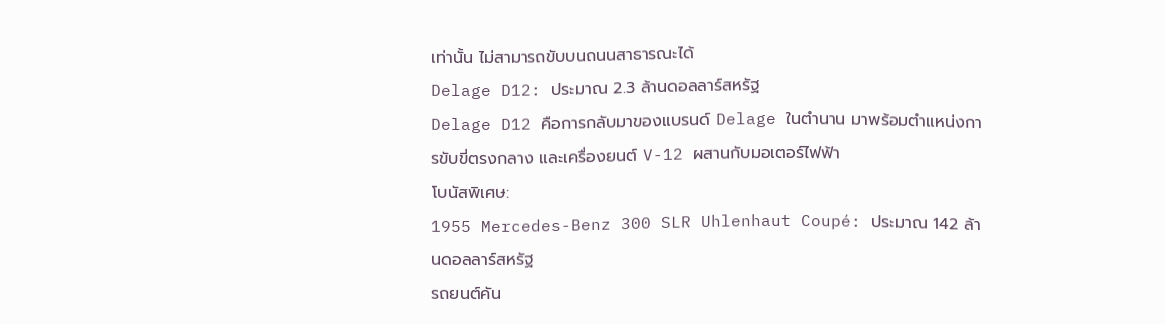เท่านั้น ไม่สามารถขับบนถนนสาธารณะได้
Delage D12: ประมาณ 2.3 ล้านดอลลาร์สหรัฐ
Delage D12 คือการกลับมาของแบรนด์ Delage ในตำนาน มาพร้อมตำแหน่งการขับขี่ตรงกลาง และเครื่องยนต์ V-12 ผสานกับมอเตอร์ไฟฟ้า
โบนัสพิเศษ:
1955 Mercedes-Benz 300 SLR Uhlenhaut Coupé: ประมาณ 142 ล้านดอลลาร์สหรัฐ
รถยนต์คัน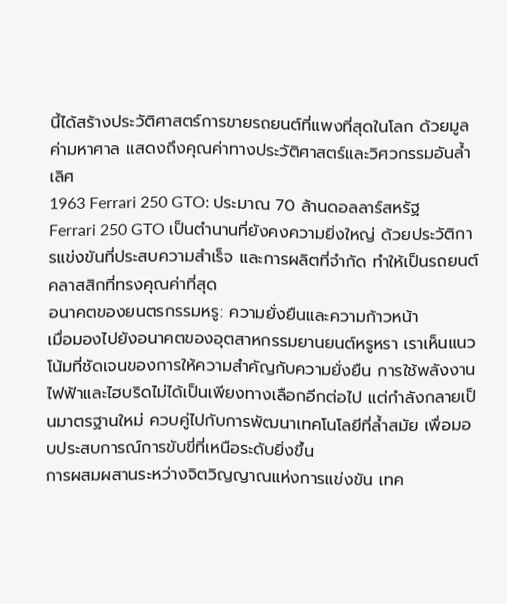นี้ได้สร้างประวัติศาสตร์การขายรถยนต์ที่แพงที่สุดในโลก ด้วยมูลค่ามหาศาล แสดงถึงคุณค่าทางประวัติศาสตร์และวิศวกรรมอันล้ำเลิศ
1963 Ferrari 250 GTO: ประมาณ 70 ล้านดอลลาร์สหรัฐ
Ferrari 250 GTO เป็นตำนานที่ยังคงความยิ่งใหญ่ ด้วยประวัติการแข่งขันที่ประสบความสำเร็จ และการผลิตที่จำกัด ทำให้เป็นรถยนต์คลาสสิกที่ทรงคุณค่าที่สุด
อนาคตของยนตรกรรมหรู: ความยั่งยืนและความก้าวหน้า
เมื่อมองไปยังอนาคตของอุตสาหกรรมยานยนต์หรูหรา เราเห็นแนวโน้มที่ชัดเจนของการให้ความสำคัญกับความยั่งยืน การใช้พลังงานไฟฟ้าและไฮบริดไม่ได้เป็นเพียงทางเลือกอีกต่อไป แต่กำลังกลายเป็นมาตรฐานใหม่ ควบคู่ไปกับการพัฒนาเทคโนโลยีที่ล้ำสมัย เพื่อมอบประสบการณ์การขับขี่ที่เหนือระดับยิ่งขึ้น
การผสมผสานระหว่างจิตวิญญาณแห่งการแข่งขัน เทค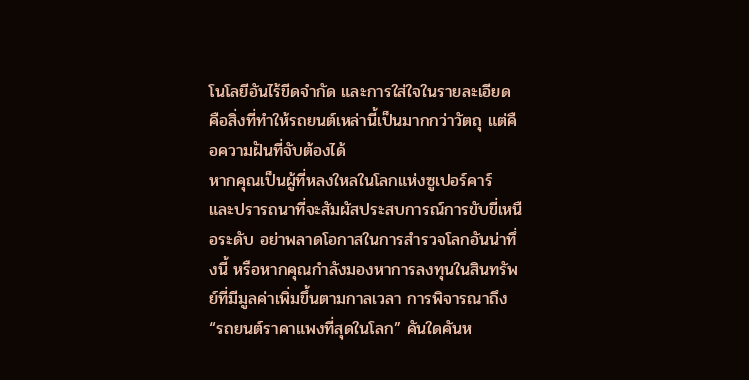โนโลยีอันไร้ขีดจำกัด และการใส่ใจในรายละเอียด คือสิ่งที่ทำให้รถยนต์เหล่านี้เป็นมากกว่าวัตถุ แต่คือความฝันที่จับต้องได้
หากคุณเป็นผู้ที่หลงใหลในโลกแห่งซูเปอร์คาร์ และปรารถนาที่จะสัมผัสประสบการณ์การขับขี่เหนือระดับ อย่าพลาดโอกาสในการสำรวจโลกอันน่าทึ่งนี้ หรือหากคุณกำลังมองหาการลงทุนในสินทรัพย์ที่มีมูลค่าเพิ่มขึ้นตามกาลเวลา การพิจารณาถึง “รถยนต์ราคาแพงที่สุดในโลก” คันใดคันห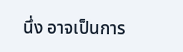นึ่ง อาจเป็นการ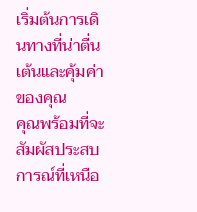เริ่มต้นการเดินทางที่น่าตื่นเต้นและคุ้มค่าของคุณ
คุณพร้อมที่จะสัมผัสประสบการณ์ที่เหนือ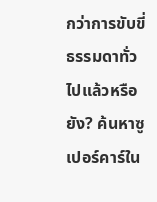กว่าการขับขี่ธรรมดาทั่วไปแล้วหรือยัง? ค้นหาซูเปอร์คาร์ใน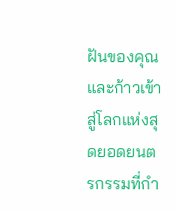ฝันของคุณ และก้าวเข้าสู่โลกแห่งสุดยอดยนตรกรรมที่กำ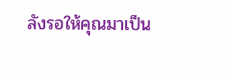ลังรอให้คุณมาเป็น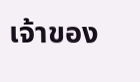เจ้าของ